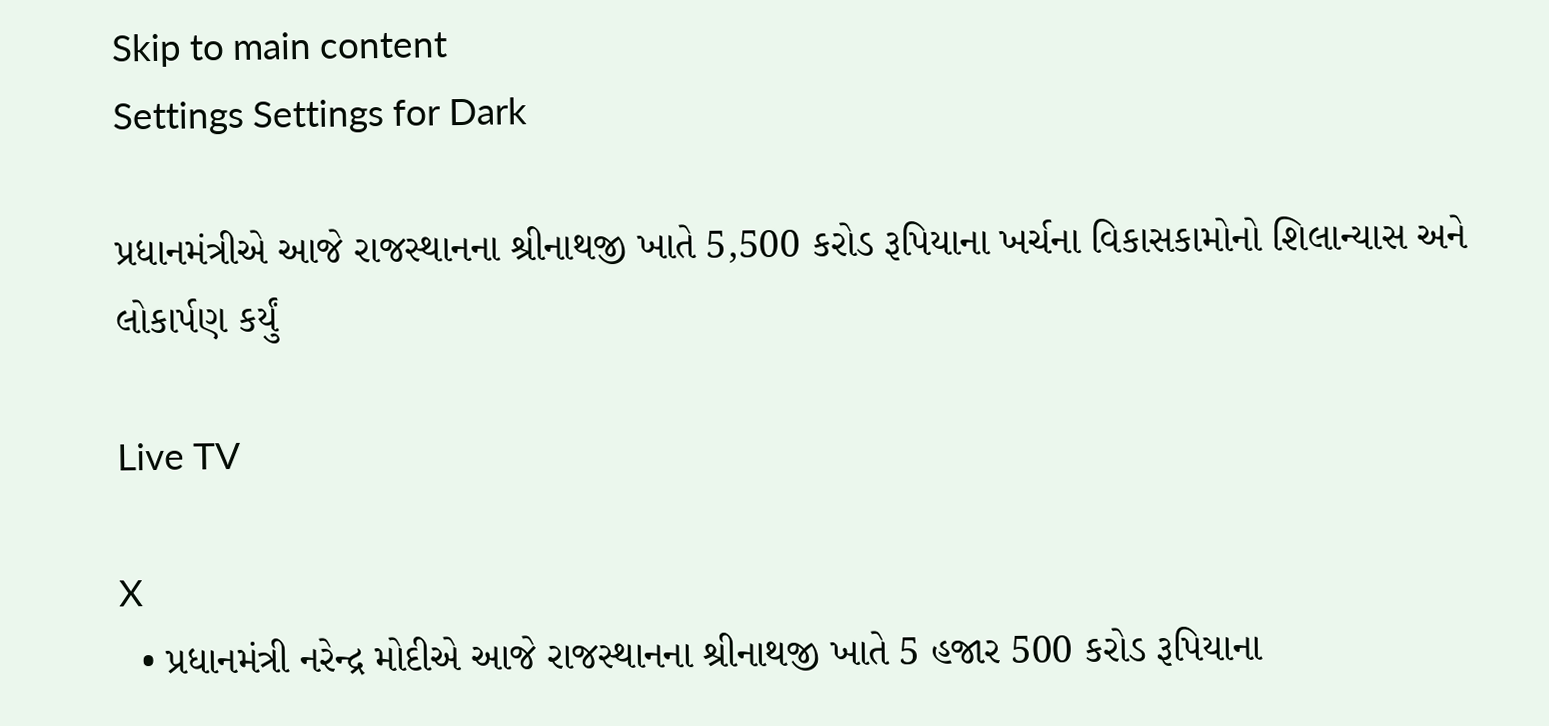Skip to main content
Settings Settings for Dark

પ્રધાનમંત્રીએ આજે રાજસ્થાનના શ્રીનાથજી ખાતે 5,500 કરોડ રૂપિયાના ખર્ચના વિકાસકામોનો શિલાન્યાસ અને લોકાર્પણ કર્યું

Live TV

X
  • પ્રધાનમંત્રી નરેન્દ્ર મોદીએ આજે રાજસ્થાનના શ્રીનાથજી ખાતે 5 હજાર 500 કરોડ રૂપિયાના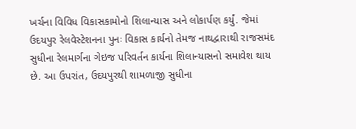ખર્ચના વિવિધ વિકાસકામોનો શિલાન્યાસ અને લોકાર્પણ કર્યું. જેમાં ઉદયપુર રેલવેસ્ટેશનના પુનઃ વિકાસ કાર્યનો તેમજ નાથદ્વારાથી રાજસમંદ સુધીના રેલમાર્ગના ગેઇજ પરિવર્તન કાર્યના શિલાન્યાસનો સમાવેશ થાય છે. આ ઉપરાંત, ઉદયપુરથી શામળાજી સુધીના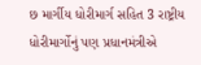છ માર્ગીય ધોરીમાર્ગ સહિત 3 રાષ્ટ્રીય ધોરીમાર્ગોનું પણ પ્રધાનમંત્રીએ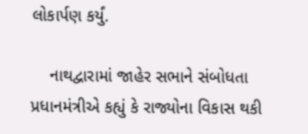લોકાર્પણ કર્યું.

    નાથદ્વારામાં જાહેર સભાને સંબોધતા પ્રધાનમંત્રીએ કહ્યું કે રાજ્યોના વિકાસ થકી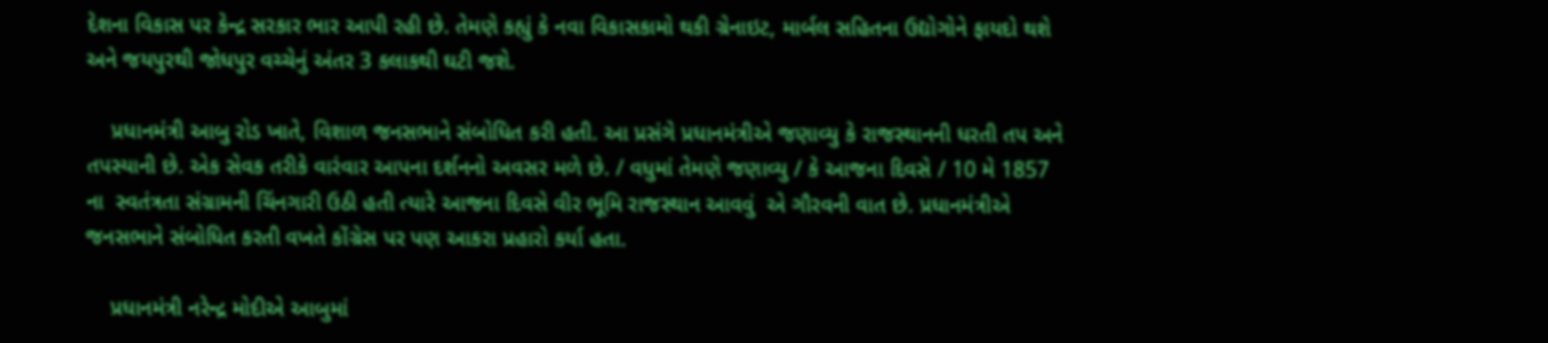દેશના વિકાસ પર કેન્દ્ર સરકાર ભાર આપી રહી છે. તેમણે કહ્યું કે નવા વિકાસકામો થકી ગ્રેનાઇટ, માર્બલ સહિતના ઉદ્યોગોને ફાયદો થશે અને જયપુરથી જોધપુર વચ્ચેનું અંતર 3 કલાકથી ઘટી જશે.

    પ્રધાનમંત્રી આબુ રોડ ખાતે, વિશાળ જનસભાને સંબોધિત કરી હતી. આ પ્રસંગે પ્રધાનમંત્રીએ જણાવ્યુ કે રાજસ્થાનની ધરતી તપ અને તપસ્યાની છે. એક સેવક તરીકે વારંવાર આપના દર્શનનો અવસર મળે છે. / વધુમાં તેમણે જણાવ્યુ / કે આજના દિવસે / 10 મે 1857 ના  સ્વતંત્રતા સંગ્રામની ચિંનગારી ઉઠી હતી ત્યારે આજના દિવસે વીર ભૂમિ રાજસ્થાન આવવું  એ ગૌરવની વાત છે. પ્રધાનમંત્રીએ જનસભાને સંબોધિત કરતી વખતે કોંગ્રેસ પર પણ આકરા પ્રહારો કર્યા હતા.

    પ્રધાનમંત્રી નરેન્દ્ર મોદીએ આબુમાં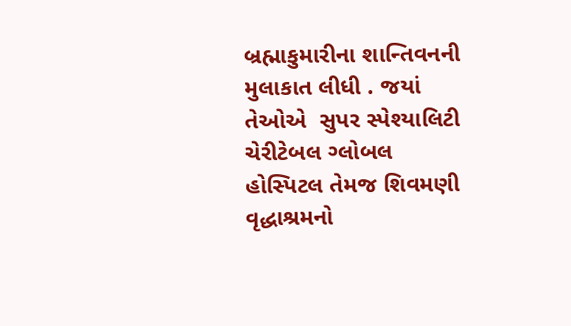બ્રહ્માકુમારીના શાન્તિવનની મુલાકાત લીધી . જયાં તેઓએ  સુપર સ્પેશ્યાલિટી ચેરીટેબલ ગ્લોબલ હોસ્પિટલ તેમજ શિવમણી વૃદ્ધાશ્રમનો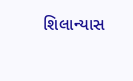શિલાન્યાસ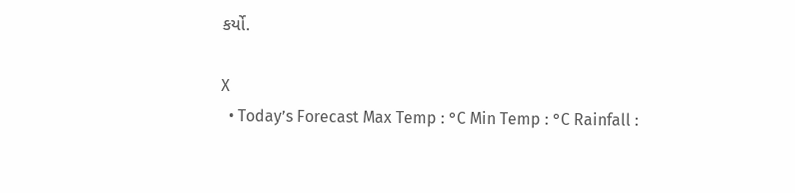કર્યો.

X
  • Today’s Forecast Max Temp : °C Min Temp : °C Rainfall :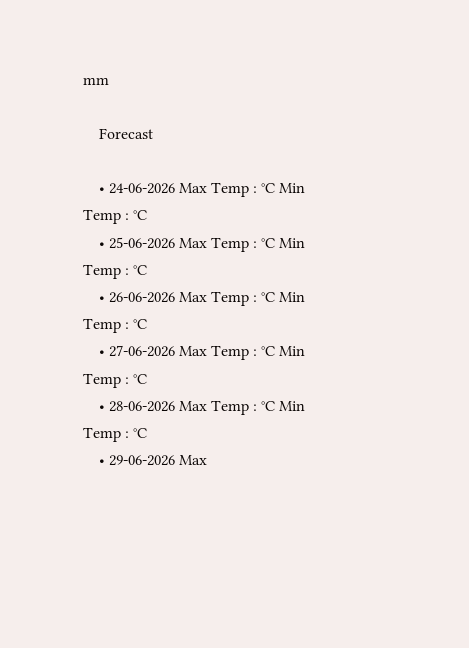mm

    Forecast

    • 24-06-2026 Max Temp : °C Min Temp : °C
    • 25-06-2026 Max Temp : °C Min Temp : °C
    • 26-06-2026 Max Temp : °C Min Temp : °C
    • 27-06-2026 Max Temp : °C Min Temp : °C
    • 28-06-2026 Max Temp : °C Min Temp : °C
    • 29-06-2026 Max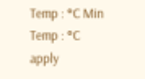Temp : °C Min Temp : °C
apply